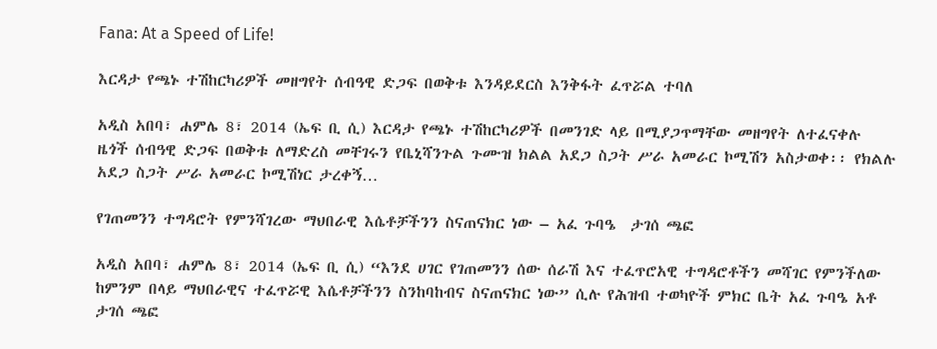Fana: At a Speed of Life!

እርዳታ የጫኑ ተሽከርካሪዎች መዘግየት ሰብዓዊ ድጋፍ በወቅቱ እንዳይደርስ እንቅፋት ፈጥሯል ተባለ

አዲስ አበባ፣ ሐምሌ 8፣ 2014 (ኤፍ ቢ ሲ) እርዳታ የጫኑ ተሽከርካሪዎች በመንገድ ላይ በሚያጋጥማቸው መዘግየት ለተፈናቀሉ ዜጎች ሰብዓዊ ድጋፍ በወቅቱ ለማድረስ መቸገሩን የቤኒሻንጉል ጉሙዝ ክልል አደጋ ስጋት ሥራ አመራር ኮሚሽን አስታወቀ፡፡ የክልሉ አደጋ ስጋት ሥራ አመራር ኮሚሽነር ታረቀኝ…

የገጠመንን ተግዳሮት የምንሻገረው ማህበራዊ እሴቶቻችንን ስናጠናክር ነው – አፈ ጉባዔ  ታገሰ ጫፎ

አዲስ አበባ፣ ሐምሌ 8፣ 2014 (ኤፍ ቢ ሲ) “እንደ ሀገር የገጠመንን ሰው ሰራሽ እና ተፈጥሮአዊ ተግዳሮቶችን መሻገር የምንችለው ከምንም በላይ ማህበራዊና ተፈጥሯዊ እሴቶቻችንን ስንከባከብና ስናጠናክር ነው” ሲሉ የሕዝብ ተወካዮች ምክር ቤት አፈ ጉባዔ አቶ ታገሰ ጫፎ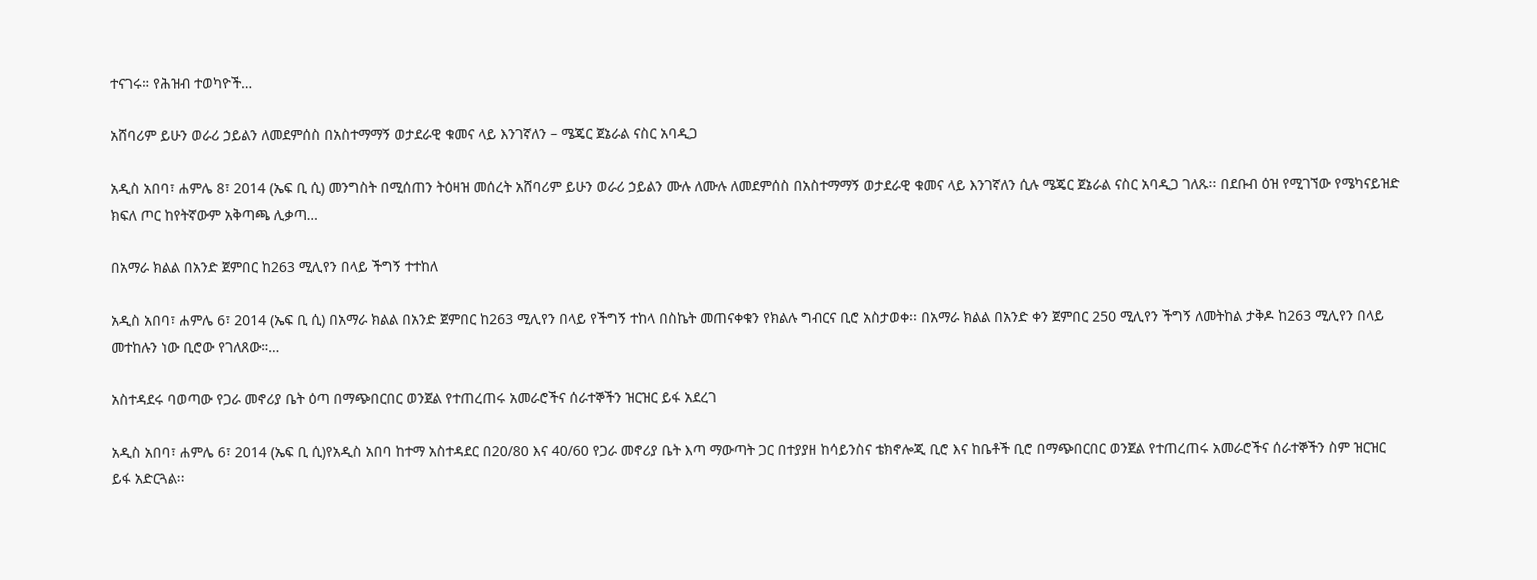ተናገሩ። የሕዝብ ተወካዮች…

አሸባሪም ይሁን ወራሪ ኃይልን ለመደምሰስ በአስተማማኝ ወታደራዊ ቁመና ላይ እንገኛለን – ሜጄር ጀኔራል ናስር አባዲጋ

አዲስ አበባ፣ ሐምሌ 8፣ 2014 (ኤፍ ቢ ሲ) መንግስት በሚሰጠን ትዕዛዝ መሰረት አሸባሪም ይሁን ወራሪ ኃይልን ሙሉ ለሙሉ ለመደምሰስ በአስተማማኝ ወታደራዊ ቁመና ላይ እንገኛለን ሲሉ ሜጄር ጀኔራል ናስር አባዲጋ ገለጹ፡፡ በደቡብ ዕዝ የሚገኘው የሜካናይዝድ ክፍለ ጦር ከየትኛውም አቅጣጫ ሊቃጣ…

በአማራ ክልል በአንድ ጀምበር ከ263 ሚሊየን በላይ ችግኝ ተተከለ

አዲስ አበባ፣ ሐምሌ 6፣ 2014 (ኤፍ ቢ ሲ) በአማራ ክልል በአንድ ጀምበር ከ263 ሚሊየን በላይ የችግኝ ተከላ በስኬት መጠናቀቁን የክልሉ ግብርና ቢሮ አስታወቀ፡፡ በአማራ ክልል በአንድ ቀን ጀምበር 250 ሚሊየን ችግኝ ለመትከል ታቅዶ ከ263 ሚሊየን በላይ መተከሉን ነው ቢሮው የገለጸው።…

አስተዳደሩ ባወጣው የጋራ መኖሪያ ቤት ዕጣ በማጭበርበር ወንጀል የተጠረጠሩ አመራሮችና ሰራተኞችን ዝርዝር ይፋ አደረገ

አዲስ አበባ፣ ሐምሌ 6፣ 2014 (ኤፍ ቢ ሲ)የአዲስ አበባ ከተማ አስተዳደር በ20/80 እና 40/60 የጋራ መኖሪያ ቤት እጣ ማውጣት ጋር በተያያዘ ከሳይንስና ቴክኖሎጂ ቢሮ እና ከቤቶች ቢሮ በማጭበርበር ወንጀል የተጠረጠሩ አመራሮችና ሰራተኞችን ስም ዝርዝር ይፋ አድርጓል፡፡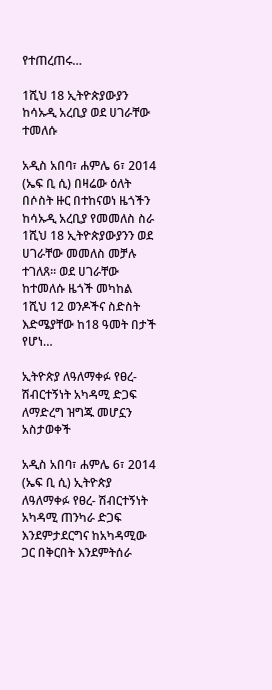የተጠረጠሩ…

1ሺህ 18 ኢትዮጵያውያን ከሳኡዲ አረቢያ ወደ ሀገራቸው ተመለሱ

አዲስ አበባ፣ ሐምሌ 6፣ 2014 (ኤፍ ቢ ሲ) በዛሬው ዕለት በሶስት ዙር በተከናወነ ዜጎችን ከሳኡዲ አረቢያ የመመለስ ስራ 1ሺህ 18 ኢትዮጵያውያንን ወደ ሀገራቸው መመለስ መቻሉ ተገለጸ፡፡ ወደ ሀገራቸው ከተመለሱ ዜጎች መካከል 1ሺህ 12 ወንዶችና ስድስት እድሜያቸው ከ18 ዓመት በታች የሆነ…

ኢትዮጵያ ለዓለማቀፉ የፀረ-ሽብርተኝነት አካዳሚ ድጋፍ ለማድረግ ዝግጁ መሆኗን አስታወቀች

አዲስ አበባ፣ ሐምሌ 6፣ 2014 (ኤፍ ቢ ሲ) ኢትዮጵያ ለዓለማቀፉ የፀረ- ሽብርተኝነት አካዳሚ ጠንካራ ድጋፍ እንደምታደርግና ከአካዳሚው ጋር በቅርበት እንደምትሰራ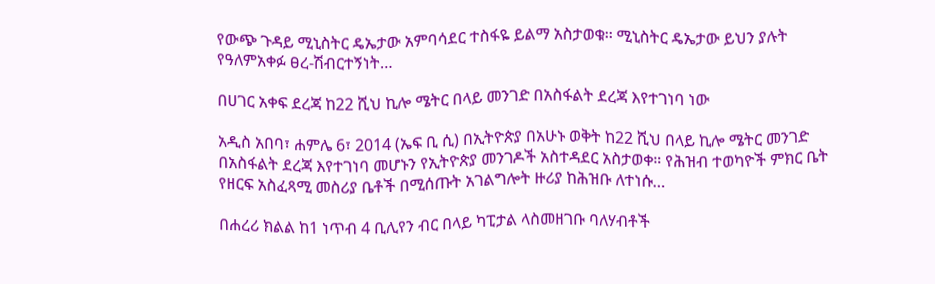የውጭ ጉዳይ ሚኒስትር ዴኤታው አምባሳደር ተስፋዬ ይልማ አስታወቁ፡፡ ሚኒስትር ዴኤታው ይህን ያሉት የዓለምአቀፉ ፀረ-ሽብርተኝነት…

በሀገር አቀፍ ደረጃ ከ22 ሺህ ኪሎ ሜትር በላይ መንገድ በአስፋልት ደረጃ እየተገነባ ነው

አዲስ አበባ፣ ሐምሌ 6፣ 2014 (ኤፍ ቢ ሲ) በኢትዮጵያ በአሁኑ ወቅት ከ22 ሺህ በላይ ኪሎ ሜትር መንገድ በአስፋልት ደረጃ እየተገነባ መሆኑን የኢትዮጵያ መንገዶች አስተዳደር አስታወቀ። የሕዝብ ተወካዮች ምክር ቤት የዘርፍ አስፈጻሚ መስሪያ ቤቶች በሚሰጡት አገልግሎት ዙሪያ ከሕዝቡ ለተነሱ…

በሐረሪ ክልል ከ1 ነጥብ 4 ቢሊየን ብር በላይ ካፒታል ላስመዘገቡ ባለሃብቶች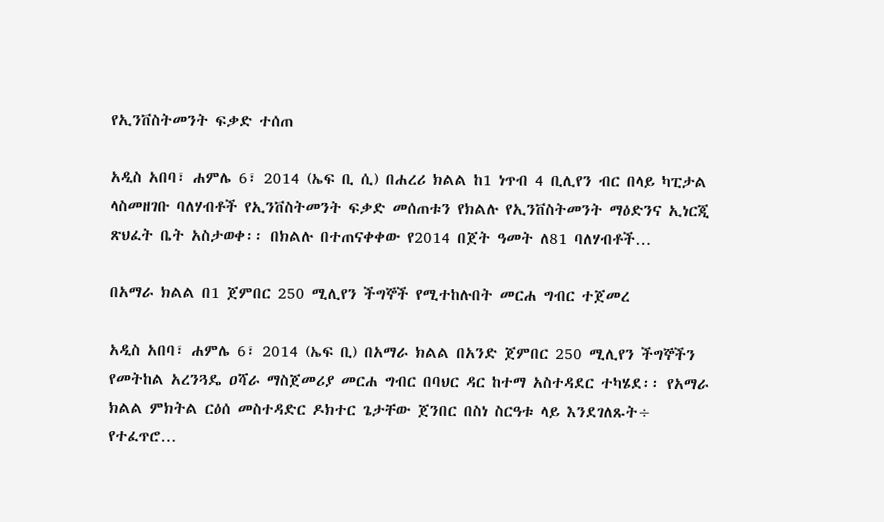የኢንቨስትመንት ፍቃድ ተሰጠ

አዲስ አበባ፣ ሐምሌ 6፣ 2014 (ኤፍ ቢ ሲ) በሐረሪ ክልል ከ1 ነጥብ 4 ቢሊየን ብር በላይ ካፒታል ላስመዘገቡ ባለሃብቶች የኢንቨስትመንት ፍቃድ መሰጠቱን የክልሉ የኢንቨስትመንት ማዕድንና ኢነርጂ ጽህፈት ቤት አስታወቀ፡፡ በክልሉ በተጠናቀቀው የ2014 በጀት ዓመት ለ81 ባለሃብቶች…

በአማራ ክልል በ1 ጀምበር 250 ሚሊየን ችግኞች የሚተከሉበት መርሐ ግብር ተጀመረ

አዲስ አበባ፣ ሐምሌ 6፣ 2014 (ኤፍ ቢ) በአማራ ክልል በአንድ ጀምበር 250 ሚሊየን ችግኞችን የመትከል አረንጓዴ ዐሻራ ማስጀመሪያ መርሐ ግብር በባህር ዳር ከተማ አስተዳደር ተካሄደ፡፡ የአማራ ክልል ምክትል ርዕሰ መስተዳድር ዶክተር ጌታቸው ጀንበር በስነ ስርዓቱ ላይ እንደገለጹት÷ የተፈጥሮ…